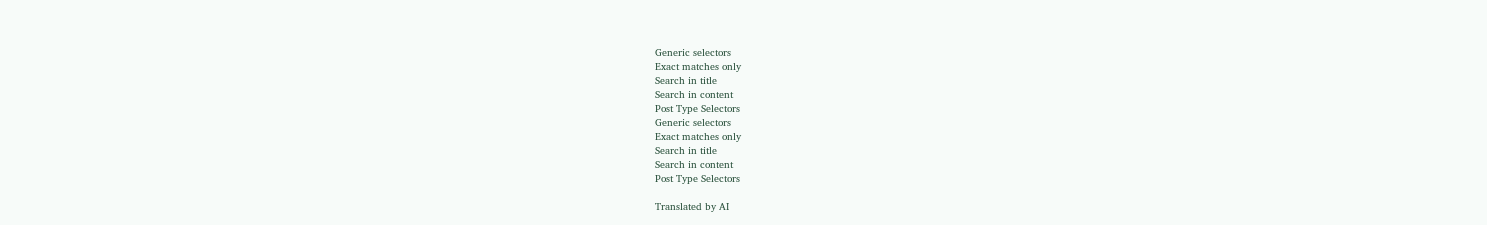Generic selectors
Exact matches only
Search in title
Search in content
Post Type Selectors
Generic selectors
Exact matches only
Search in title
Search in content
Post Type Selectors

Translated by AI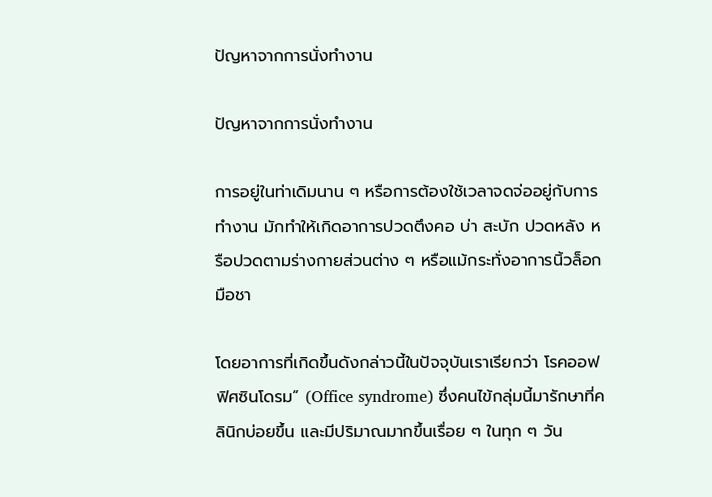ปัญหาจากการนั่งทำงาน

ปัญหาจากการนั่งทำงาน

การอยู่ในท่าเดิมนาน ๆ หรือการต้องใช้เวลาจดจ่ออยู่กับการทำงาน มักทำให้เกิดอาการปวดตึงคอ บ่า สะบัก ปวดหลัง หรือปวดตามร่างกายส่วนต่าง ๆ หรือแม้กระทั่งอาการนิ้วล็อก มือชา

โดยอาการที่เกิดขึ้นดังกล่าวนี้ในปัจจุบันเราเรียกว่า โรคออฟฟิศซินโดรม” (Office syndrome) ซึ่งคนไข้กลุ่มนี้มารักษาที่คลินิกบ่อยขึ้น และมีปริมาณมากขึ้นเรื่อย ๆ ในทุก ๆ วัน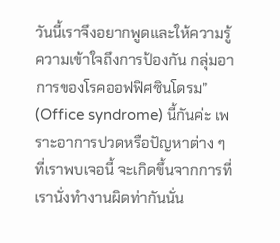วันนี้เราจึงอยากพูดและให้ความรู้ความเข้าใจถึงการป้องกัน กลุ่มอาการของโรคออฟฟิศซินโดรม” (Office syndrome) นี้กันค่ะ เพราะอาการปวดหรือปัญหาต่าง ๆ ที่เราพบเจอนี้ จะเกิดขึ้นจากการที่เรานั่งทำงานผิดท่ากันนั่น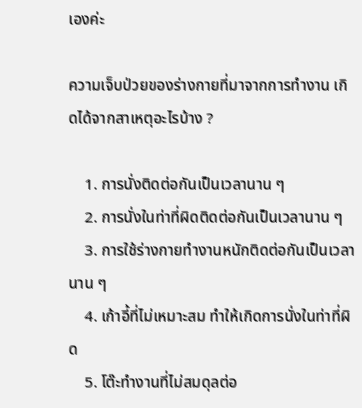เองค่ะ

ความเจ็บป่วยของร่างกายที่มาจากการทำงาน เกิดได้จากสาเหตุอะไรบ้าง ?

    1. การนั่งติดต่อกันเป็นเวลานาน ๆ
    2. การนั่งในท่าที่ผิดติดต่อกันเป็นเวลานาน ๆ
    3. การใช้ร่างกายทำงานหนักติดต่อกันเป็นเวลานาน ๆ
    4. เก้าอี้ที่ไม่เหมาะสม ทำให้เกิดการนั่งในท่าที่ผิด
    5. โต๊ะทำงานที่ไม่สมดุลต่อ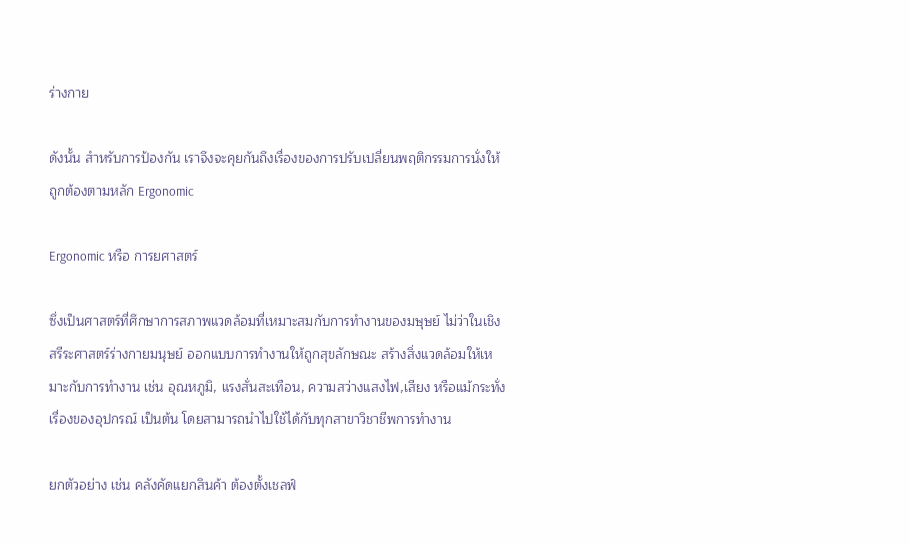ร่างกาย

ดังนั้น สำหรับการป้องกัน เราจึงจะคุยกันถึงเรื่องของการปรับเปลี่ยนพฤติกรรมการนั่งให้ถูกต้องตามหลัก Ergonomic

Ergonomic หรือ การยศาสตร์

ซึ่งเป็นศาสตร์ที่ศึกษาการสภาพแวดล้อมที่เหมาะสมกับการทำงานของมษุษย์ ไม่ว่าในเชิงสรีระศาสตร์ร่างกายมนุษย์ ออกแบบการทำงานให้ถูกสุขลักษณะ สร้างสิ่งแวดล้อมให้เหมาะกับการทำงาน เช่น อุณหภูมิ, แรงสั่นสะเทือน, ความสว่างแสงไฟ,เสียง หรือแม้กระทั่งเรื่องของอุปกรณ์ เป็นต้น โดยสามารถนำไปใช้ได้กับทุกสาขาวิชาชีพการทำงาน

ยกตัวอย่าง เช่น คลังคัดแยกสินค้า ต้องตั้งเชลฟ์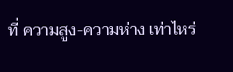ที่ ความสูง-ความห่าง เท่าไหร่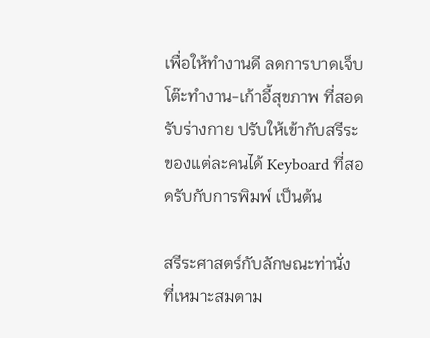เพื่อให้ทำงานดี ลดการบาดเจ็บ โต๊ะทำงาน-เก้าอี้สุขภาพ ที่สอดรับร่างกาย ปรับให้เข้ากับสรีระของแต่ละคนได้ Keyboard ที่สอดรับกับการพิมพ์ เป็นต้น

สรีระศาสตร์กับลักษณะท่านั่ง ที่เหมาะสมตาม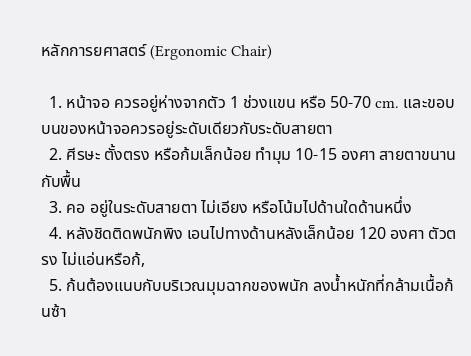หลักการยศาสตร์ (Ergonomic Chair)

  1. หน้าจอ ควรอยู่ห่างจากตัว 1 ช่วงแขน หรือ 50-70 cm. และขอบบนของหน้าจอควรอยู่ระดับเดียวกับระดับสายตา
  2. ศีรษะ ตั้งตรง หรือก้มเล็กน้อย ทำมุม 10-15 องศา สายตาขนานกับพื้น
  3. คอ อยู่ในระดับสายตา ไม่เอียง หรือโน้มไปด้านใดด้านหนึ่ง
  4. หลังชิดติดพนักพิง เอนไปทางด้านหลังเล็กน้อย 120 องศา ตัวตรง ไม่แอ่นหรือก้,
  5. ก้นต้องแนบกับบริเวณมุมฉากของพนัก ลงน้ำหนักที่กล้ามเนื้อก้นซ้า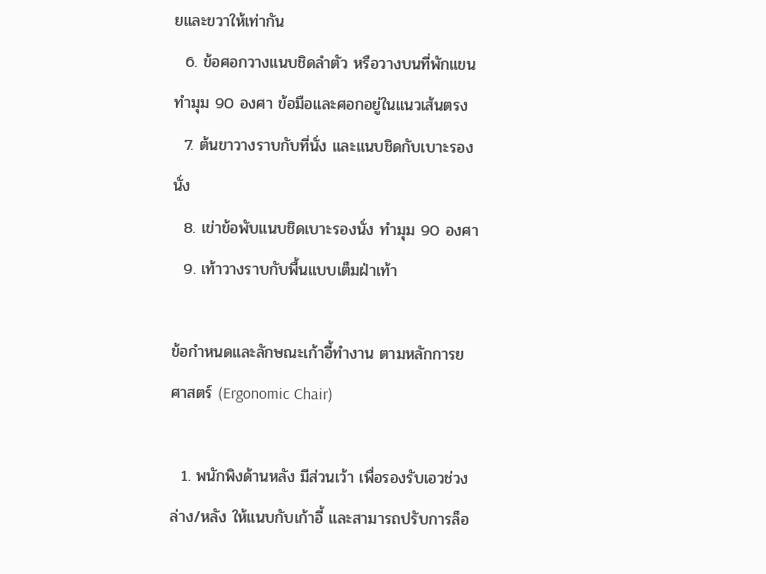ยและขวาให้เท่ากัน
  6. ข้อศอกวางแนบชิดลำตัว หรือวางบนที่พักแขนทำมุม 90 องศา ข้อมือและศอกอยู่ในแนวเส้นตรง
  7. ต้นขาวางราบกับที่นั่ง และแนบชิดกับเบาะรองนั่ง
  8. เข่าข้อพับแนบชิดเบาะรองนั่ง ทำมุม 90 องศา
  9. เท้าวางราบกับพื้นแบบเต็มฝ่าเท้า

ข้อกำหนดและลักษณะเก้าอี้ทำงาน ตามหลักการยศาสตร์ (Ergonomic Chair)

  1. พนักพิงด้านหลัง มีส่วนเว้า เพื่อรองรับเอวช่วงล่าง/หลัง ให้แนบกับเก้าอี้ และสามารถปรับการล็อ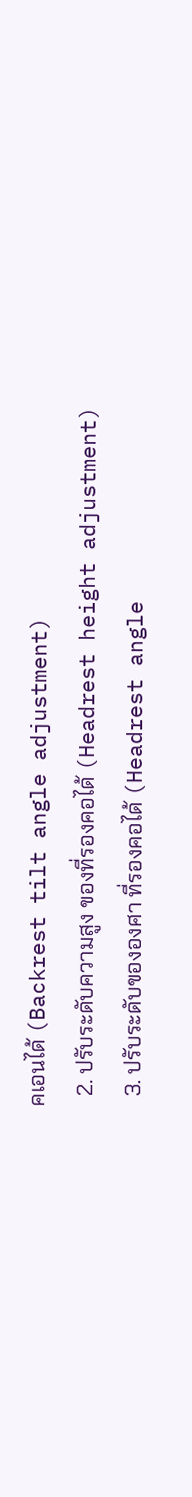คเอนได้ (Backrest tilt angle adjustment)
  2. ปรับระดับความสูง ของที่รองคอได้ (Headrest height adjustment)
  3. ปรับระดับขององศา ที่รองคอได้ (Headrest angle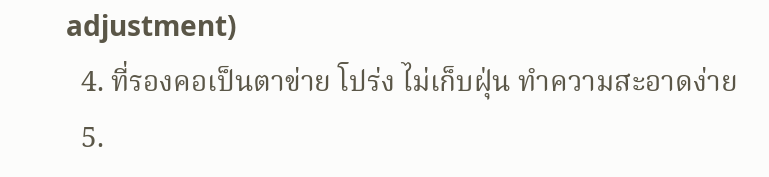adjustment)
  4. ที่รองคอเป็นตาข่าย โปร่ง ไม่เก็บฝุ่น ทำความสะอาดง่าย
  5.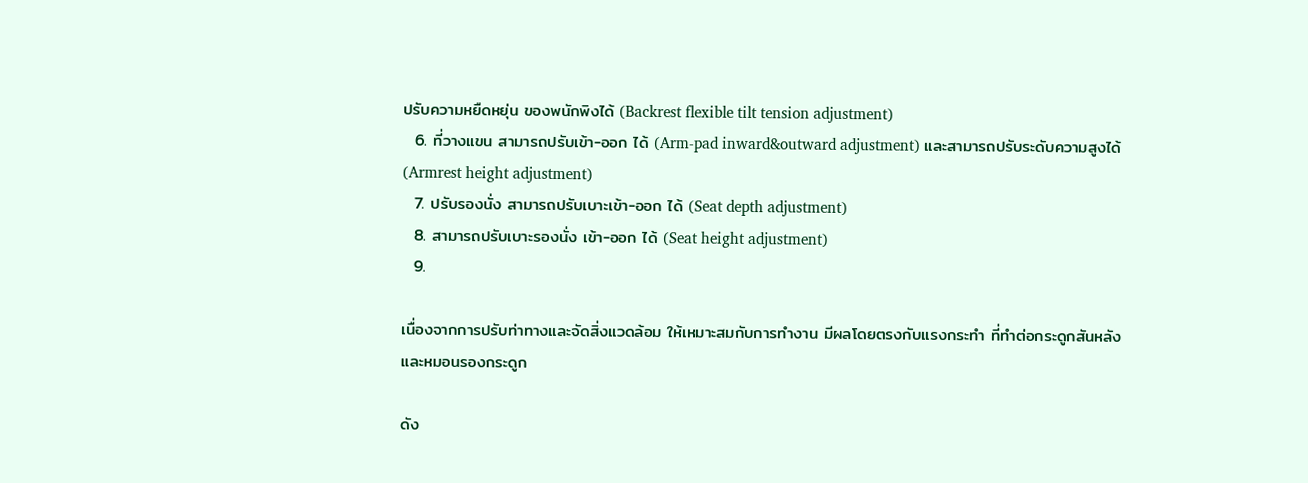ปรับความหยืดหยุ่น ของพนักพิงได้ (Backrest flexible tilt tension adjustment)
  6. ที่วางแขน สามารถปรับเข้า-ออก ได้ (Arm-pad inward&outward adjustment) และสามารถปรับระดับความสูงได้ (Armrest height adjustment)
  7. ปรับรองนั่ง สามารถปรับเบาะเข้า-ออก ได้ (Seat depth adjustment)
  8. สามารถปรับเบาะรองนั่ง เข้า-ออก ได้ (Seat height adjustment)
  9.

เนื่องจากการปรับท่าทางและจัดสิ่งแวดล้อม ให้เหมาะสมกับการทำงาน มีผลโดยตรงกับแรงกระทำ ที่ทำต่อกระดูกสันหลังและหมอนรองกระดูก

ดัง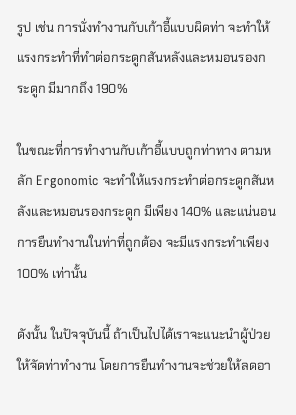รูป เช่น การนั่งทำงานกับเก้าอี้แบบผิดท่า จะทำให้แรงกระทำที่ทำต่อกระดูกสันหลังและหมอนรองกระดูก มีมากถึง 190%

ในขณะที่การทำงานกับเก้าอี้แบบถูกท่าทาง ตามหลัก Ergonomic จะทำให้แรงกระทำต่อกระดูกสันหลังและหมอนรองกระดูก มีเพียง 140% และแน่นอนการยืนทำงานในท่าที่ถูกต้อง จะมีแรงกระทำเพียง 100% เท่านั้น

ดังนั้น ในปัจจุบันนี้ ถ้าเป็นไปได้เราจะแนะนำผู้ป่วยให้จัดท่าทำงาน โดยการยืนทำงานจะช่วยให้ลดอา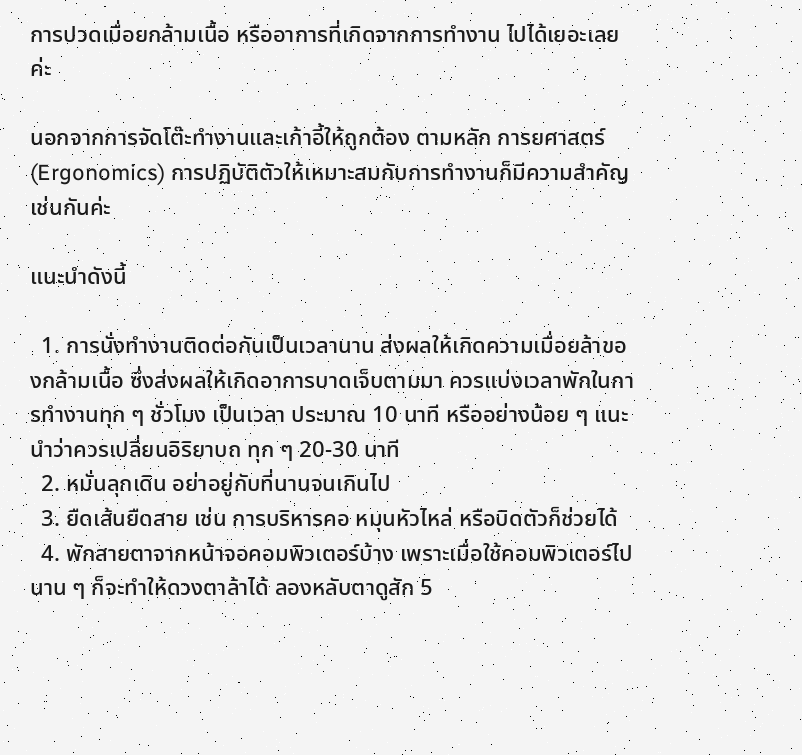การปวดเมื่อยกล้ามเนื้อ หรืออาการที่เกิดจากการทำงาน ไปได้เยอะเลยค่ะ

นอกจากการจัดโต๊ะทำงานและเก้าอี้ให้ถูกต้อง ตามหลัก การยศาสตร์ (Ergonomics) การปฏิบัติตัวให้เหมาะสมกับการทำงานก็มีความสำคัญเช่นกันค่ะ

แนะนำดังนี้

  1. การนั่งทำงานติดต่อกันเป็นเวลานาน ส่งผลให้เกิดความเมื่อยล้าของกล้ามเนื้อ ซึ่งส่งผลให้เกิดอาการบาดเจ็บตามมา ควรแบ่งเวลาพักในการทำงานทุก ๆ ชั่วโมง เป็นเวลา ประมาณ 10 นาที หรืออย่างน้อย ๆ แนะนำว่าควรเปลี่ยนอิริยาบถ ทุก ๆ 20-30 นาที
  2. หมั่นลุกเดิน อย่าอยู่กับที่นานจนเกินไป
  3. ยืดเส้นยืดสาย เช่น การบริหารคอ หมุนหัวไหล่ หรือบิดตัวก็ช่วยได้
  4. พักสายตาจากหน้าจอคอมพิวเตอร์บ้าง เพราะเมื่อใช้คอมพิวเตอร์ไปนาน ๆ ก็จะทำให้ดวงตาล้าได้ ลองหลับตาดูสัก 5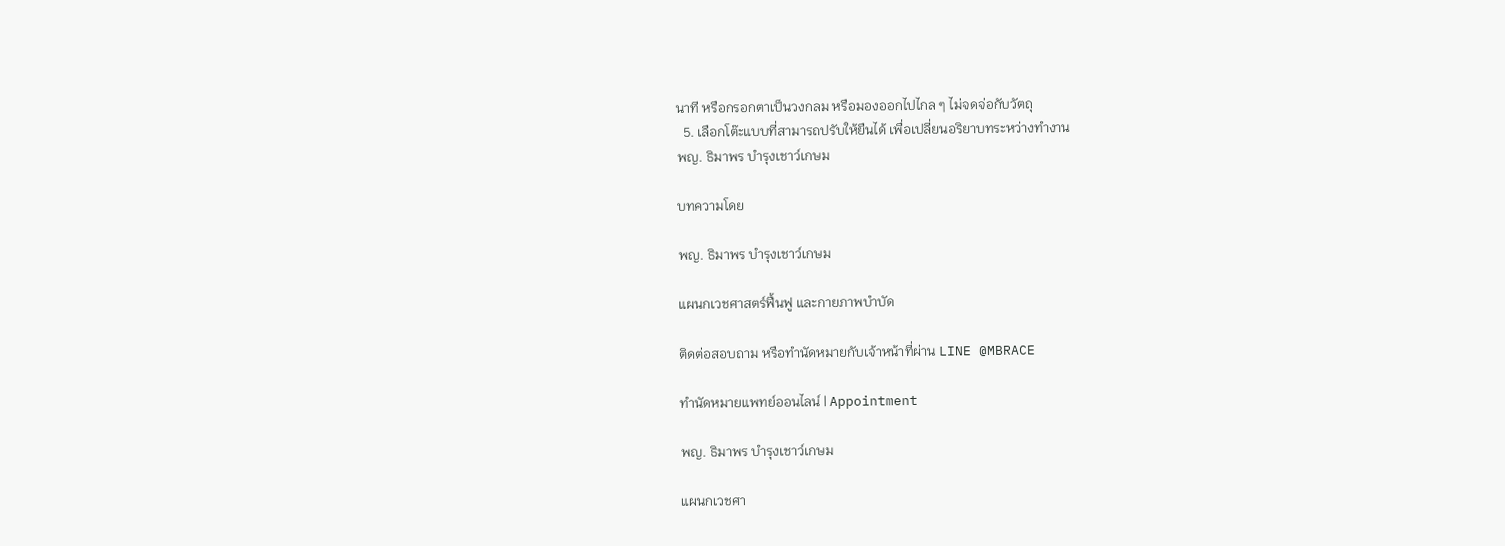นาที หรือกรอกตาเป็นวงกลม หรือมองออกไปไกล ๆ ไม่จดจ่อกับวัตถุ
  5. เลือกโต๊ะแบบที่สามารถปรับให้ยืนได้ เพื่อเปลี่ยนอริยาบทระหว่างทำงาน
พญ. ธิมาพร บำรุงเชาว์เกษม

บทความโดย

พญ. ธิมาพร บำรุงเชาว์เกษม

แผนกเวชศาสตร์ฟื้นฟู และกายภาพบำบัด

ติดต่อสอบถาม หรือทำนัดหมายกับเจ้าหน้าที่ผ่าน LINE @MBRACE

ทำนัดหมายแพทย์ออนไลน์ | Appointment

พญ. ธิมาพร บำรุงเชาว์เกษม

แผนกเวชศา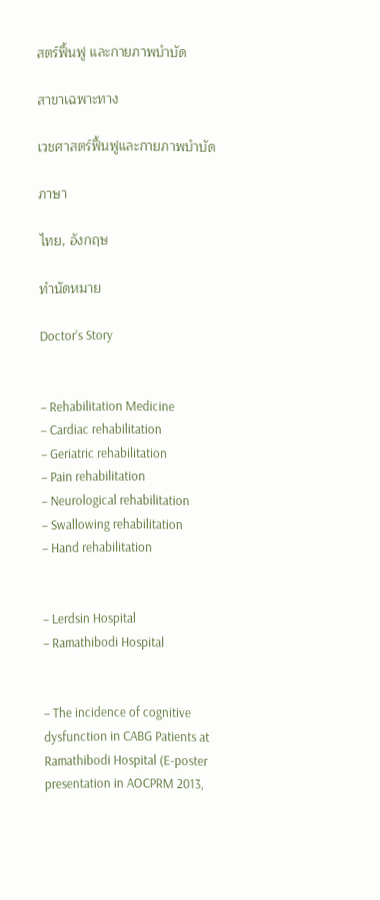สตร์ฟื้นฟู และกายภาพบำบัด

สาขาเฉพาะทาง

เวชศาสตร์ฟื้นฟูและกายภาพบำบัด

ภาษา

ไทย, อังกฤษ

ทำนัดหมาย

Doctor’s Story


– Rehabilitation Medicine
– Cardiac rehabilitation
– Geriatric rehabilitation
– Pain rehabilitation
– Neurological rehabilitation
– Swallowing rehabilitation
– Hand rehabilitation


– Lerdsin Hospital
– Ramathibodi Hospital


– The incidence of cognitive dysfunction in CABG Patients at Ramathibodi Hospital (E-poster presentation in AOCPRM 2013,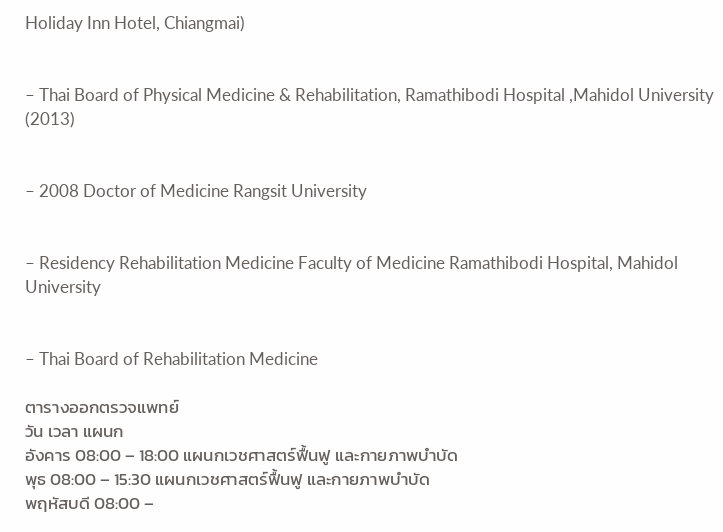Holiday Inn Hotel, Chiangmai)


– Thai Board of Physical Medicine & Rehabilitation, Ramathibodi Hospital ,Mahidol University (2013)


– 2008 Doctor of Medicine Rangsit University


– Residency Rehabilitation Medicine Faculty of Medicine Ramathibodi Hospital, Mahidol University


– Thai Board of Rehabilitation Medicine

ตารางออกตรวจแพทย์
วัน เวลา แผนก
อังคาร 08:00 – 18:00 แผนกเวชศาสตร์ฟื้นฟู และกายภาพบำบัด
พุธ 08:00 – 15:30 แผนกเวชศาสตร์ฟื้นฟู และกายภาพบำบัด
พฤหัสบดี 08:00 –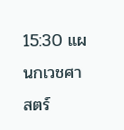15:30 แผนกเวชศาสตร์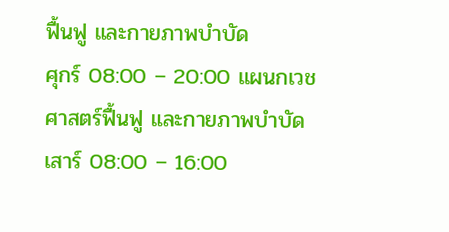ฟื้นฟู และกายภาพบำบัด
ศุกร์ 08:00 – 20:00 แผนกเวชศาสตร์ฟื้นฟู และกายภาพบำบัด
เสาร์ 08:00 – 16:00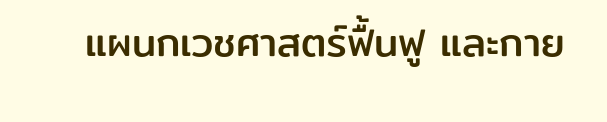แผนกเวชศาสตร์ฟื้นฟู และกาย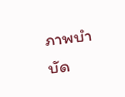ภาพบำบัด